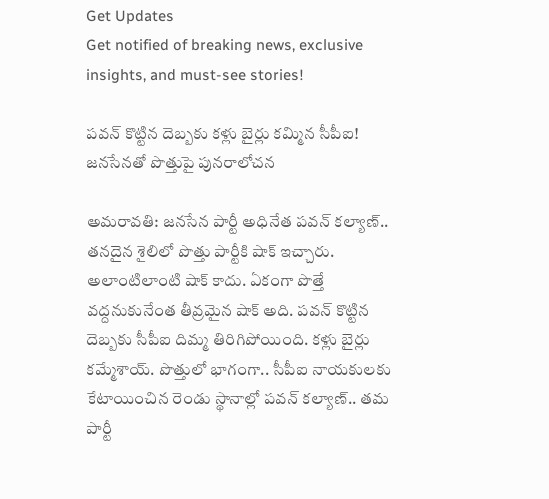Get Updates
Get notified of breaking news, exclusive insights, and must-see stories!

పవన్ కొట్టిన దెబ్బకు కళ్లు బైర్లు కమ్మిన సీపీఐ! జనసేనతో పొత్తుపై పునరాలోచన

అమరావతి: జనసేన పార్టీ అధినేత పవన్ కల్యాణ్.. తనదైన శైలిలో పొత్తు పార్టీకి షాక్ ఇచ్చారు. అలాంటిలాంటి షాక్ కాదు. ఏకంగా పొత్తే వద్దనుకునేంత తీవ్రమైన షాక్ అది. పవన్ కొట్టిన దెబ్బకు సీపీఐ దిమ్మ తిరిగిపోయింది. కళ్లు బైర్లు కమ్మేశాయ్. పొత్తులో భాగంగా.. సీపీఐ నాయకులకు కేటాయించిన రెండు స్థానాల్లో పవన్ కల్యాణ్.. తమ పార్టీ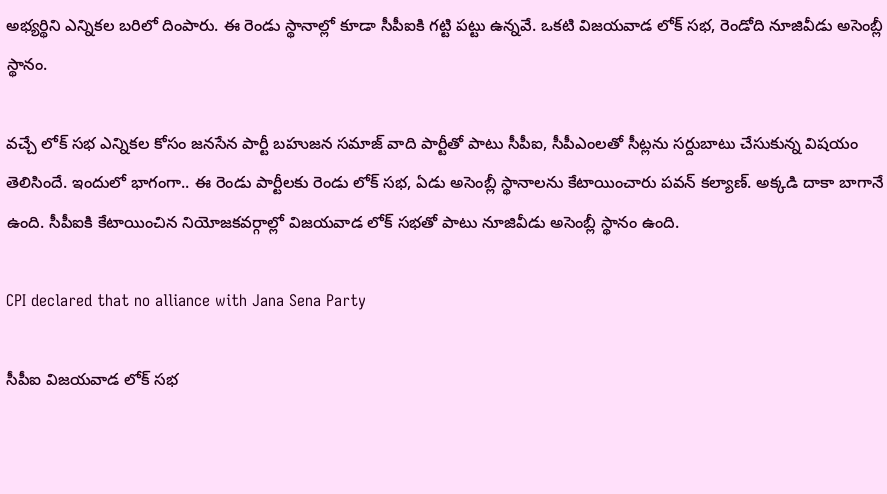అభ్యర్థిని ఎన్నికల బరిలో దింపారు. ఈ రెండు స్థానాల్లో కూడా సీపీఐకి గట్టి పట్టు ఉన్నవే. ఒకటి విజయవాడ లోక్ సభ, రెండోది నూజివీడు అసెంబ్లీ స్థానం.

వచ్చే లోక్ సభ ఎన్నికల కోసం జనసేన పార్టీ బహుజన సమాజ్ వాది పార్టీతో పాటు సీపీఐ, సీపీఎంలతో సీట్లను సర్దుబాటు చేసుకున్న విషయం తెలిసిందే. ఇందులో భాగంగా.. ఈ రెండు పార్టీలకు రెండు లోక్ సభ, ఏడు అసెంబ్లీ స్థానాలను కేటాయించారు పవన్ కల్యాణ్. అక్కడి దాకా బాగానే ఉంది. సీపీఐకి కేటాయించిన నియోజకవర్గాల్లో విజయవాడ లోక్ సభతో పాటు నూజివీడు అసెంబ్లీ స్థానం ఉంది.

CPI declared that no alliance with Jana Sena Party

సీపీఐ విజయవాడ లోక్ సభ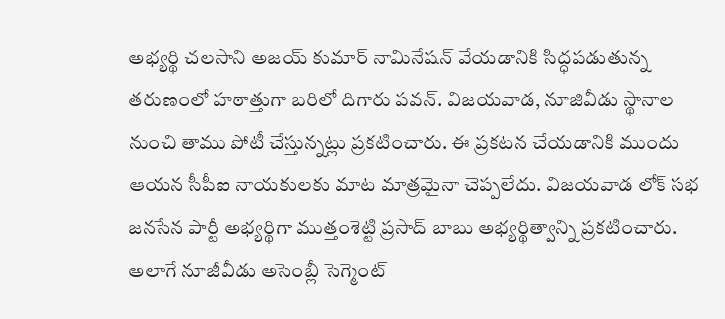అభ్యర్థి చలసాని అజయ్ కుమార్ నామినేషన్ వేయడానికి సిద్ధపడుతున్న తరుణంలో హఠాత్తుగా బరిలో దిగారు పవన్. విజయవాడ, నూజివీడు స్థానాల నుంచి తాము పోటీ చేస్తున్నట్లు ప్రకటించారు. ఈ ప్రకటన చేయడానికి ముందు ఆయన సీపీఐ నాయకులకు మాట మాత్రమైనా చెప్పలేదు. విజయవాడ లోక్ సభ జనసేన పార్టీ అభ్యర్థిగా ముత్తంశెట్టి ప్రసాద్ బాబు అభ్యర్థిత్వాన్ని ప్రకటించారు. అలాగే నూజీవీడు అసెంబ్లీ సెగ్మెంట్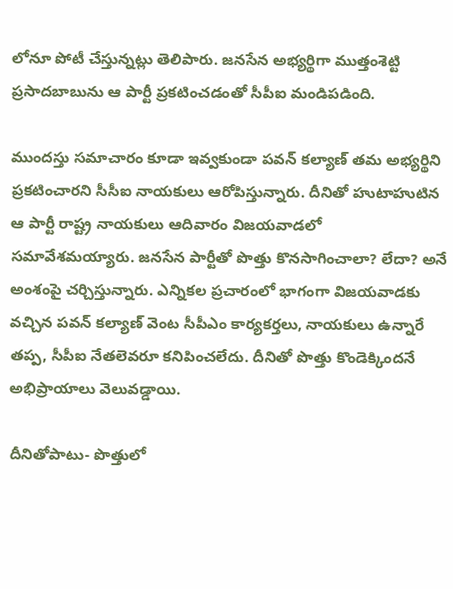లోనూ పోటీ చేస్తున్నట్లు తెలిపారు. జనసేన అభ్యర్థిగా ముత్తంశెట్టి ప్రసాదబాబును ఆ పార్టీ ప్రకటించడంతో సీపీఐ మండిపడింది.

ముందస్తు సమాచారం కూడా ఇవ్వకుండా పవన్ కల్యాణ్ తమ అభ్యర్థిని ప్రకటించారని సీసీఐ నాయకులు ఆరోపిస్తున్నారు. దీనితో హుటాహుటిన ఆ పార్టీ రాష్ట్ర నాయకులు ఆదివారం విజయవాడలో సమావేశమయ్యారు. జనసేన పార్టీతో పొత్తు కొనసాగించాలా? లేదా? అనే అంశంపై చర్చిస్తున్నారు. ఎన్నికల ప్రచారంలో భాగంగా విజయవాడకు వచ్చిన పవన్ కల్యాణ్ వెంట సీపీఎం కార్యకర్తలు, నాయకులు ఉన్నారే తప్ప, సీపీఐ నేతలెవరూ కనిపించలేదు. దీనితో పొత్తు కొండెక్కిందనే అభిప్రాయాలు వెలువడ్డాయి.

దీనితోపాటు- పొత్తులో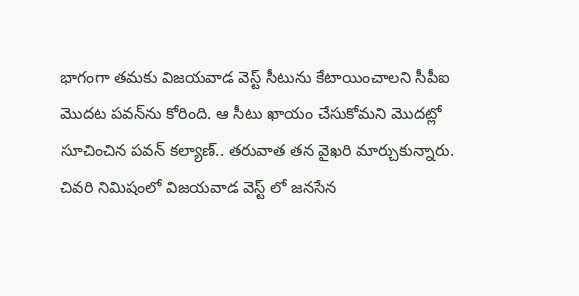భాగంగా తమకు విజయవాడ వెస్ట్ సీటును కేటాయించాలని సీపీఐ మొదట పవన్‌ను కోరింది. ఆ సీటు ఖాయం చేసుకోమని మొదట్లో సూచించిన పవన్ కల్యాణ్.. తరువాత తన వైఖరి మార్చుకున్నారు. చివరి నిమిషంలో విజయవాడ వెస్ట్ లో జనసేన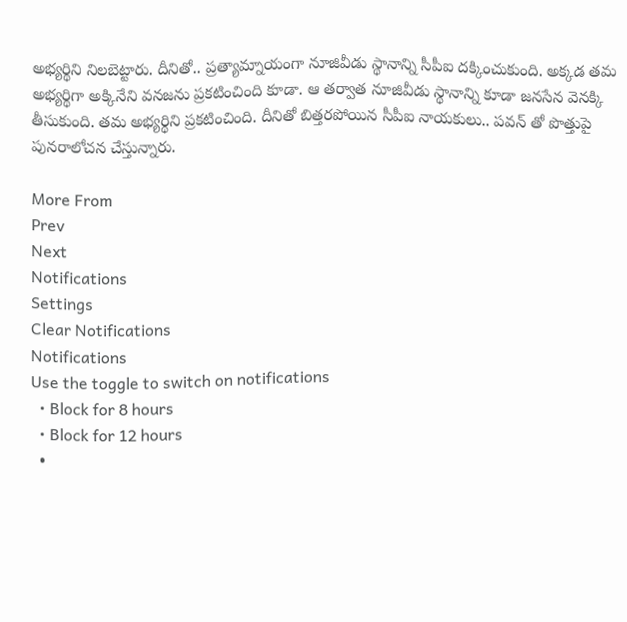అభ్యర్థిని నిలబెట్టారు. దీనితో.. ప్రత్యామ్నాయంగా నూజివీడు స్థానాన్ని సీపీఐ దక్కించుకుంది. అక్కడ తమ అభ్యర్థిగా అక్కినేని వనజను ప్రకటించింది కూడా. ఆ తర్వాత నూజివీడు స్థానాన్ని కూడా జనసేన వెనక్కి తీసుకుంది. తమ అభ్యర్థిని ప్రకటించింది. దీనితో బిత్తరపోయిన సీపీఐ నాయకులు.. పవన్ తో పొత్తుపై పునరాలోచన చేస్తున్నారు.

More From
Prev
Next
Notifications
Settings
Clear Notifications
Notifications
Use the toggle to switch on notifications
  • Block for 8 hours
  • Block for 12 hours
  •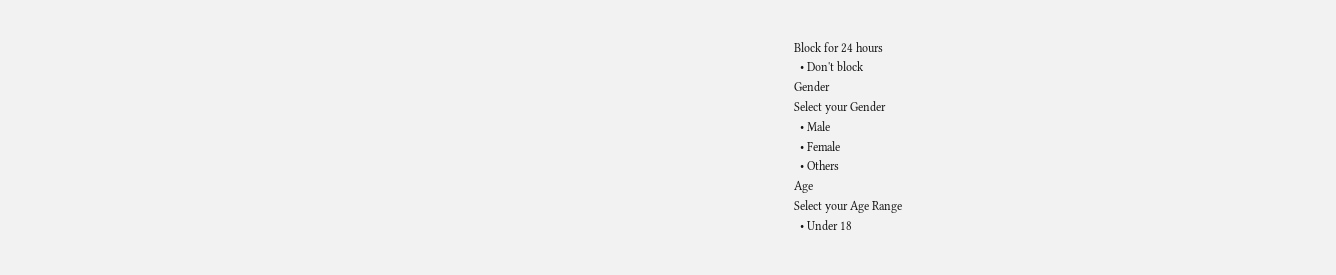Block for 24 hours
  • Don't block
Gender
Select your Gender
  • Male
  • Female
  • Others
Age
Select your Age Range
  • Under 18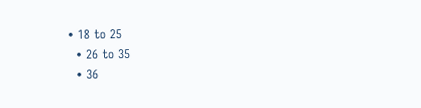• 18 to 25
  • 26 to 35
  • 36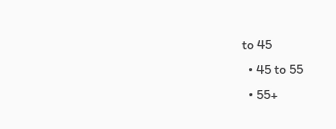to 45
  • 45 to 55
  • 55+